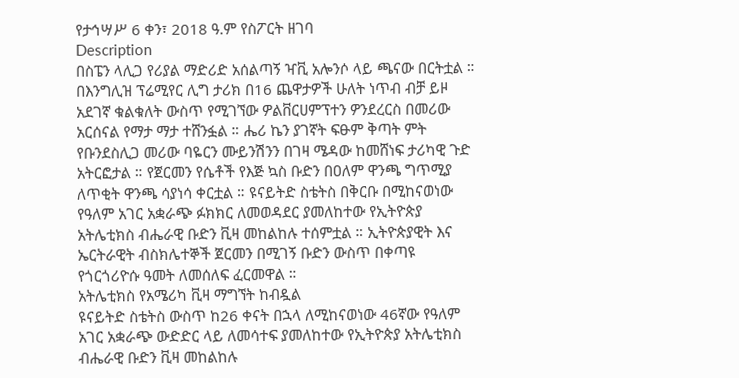የታኅሣሥ 6 ቀን፣ 2018 ዓ.ም የስፖርት ዘገባ
Description
በስፔን ላሊጋ የሪያል ማድሪድ አሰልጣኝ ዣቪ አሎንሶ ላይ ጫናው በርትቷል ። በእንግሊዝ ፕሬሚየር ሊግ ታሪክ በ16 ጨዋታዎች ሁለት ነጥብ ብቻ ይዞ አደገኛ ቁልቁለት ውስጥ የሚገኘው ዎልቨርሀምፕተን ዎንደረርስ በመሪው አርሰናል የማታ ማታ ተሸንፏል ። ሔሪ ኬን ያገኛት ፍፁም ቅጣት ምት የቡንደስሊጋ መሪው ባዬርን ሙይንሽንን በገዛ ሜዳው ከመሸነፍ ታሪካዊ ጉድ አትርፎታል ። የጀርመን የሴቶች የእጅ ኳስ ቡድን በዐለም ዋንጫ ግጥሚያ ለጥቂት ዋንጫ ሳያነሳ ቀርቷል ። ዩናይትድ ስቴትስ በቅርቡ በሚከናወነው የዓለም አገር አቋራጭ ፉክክር ለመወዳደር ያመለከተው የኢትዮጵያ አትሌቲክስ ብሔራዊ ቡድን ቪዛ መከልከሉ ተሰምቷል ። ኢትዮጵያዊት እና ኤርትራዊት ብስክሌተኞች ጀርመን በሚገኝ ቡድን ውስጥ በቀጣዩ የጎርጎሪዮሱ ዓመት ለመሰለፍ ፈርመዋል ።
አትሌቲክስ የአሜሪካ ቪዛ ማግኘት ከብዷል
ዩናይትድ ስቴትስ ውስጥ ከ26 ቀናት በኋላ ለሚከናወነው 46ኛው የዓለም አገር አቋራጭ ውድድር ላይ ለመሳተፍ ያመለከተው የኢትዮጵያ አትሌቲክስ ብሔራዊ ቡድን ቪዛ መከልከሉ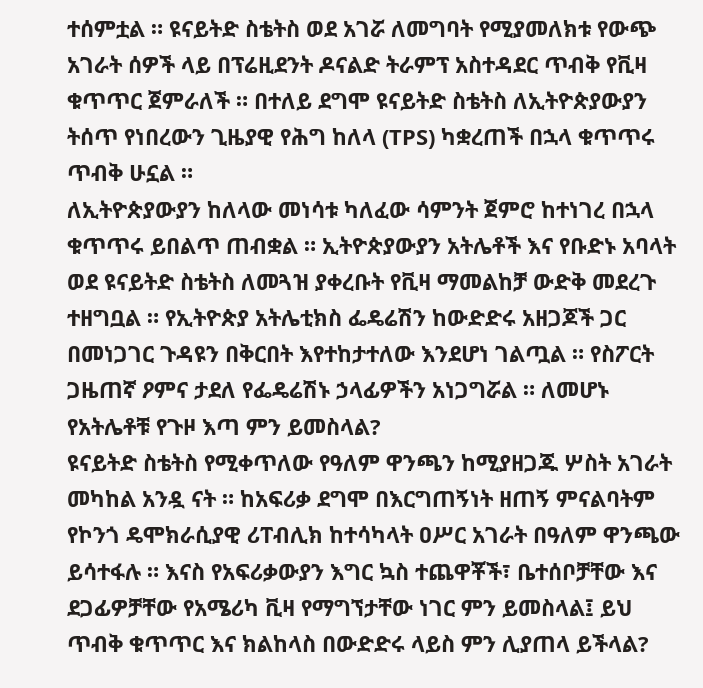ተሰምቷል ። ዩናይትድ ስቴትስ ወደ አገሯ ለመግባት የሚያመለክቱ የውጭ አገራት ሰዎች ላይ በፕሬዚደንት ዶናልድ ትራምፕ አስተዳደር ጥብቅ የቪዛ ቁጥጥር ጀምራለች ። በተለይ ደግሞ ዩናይትድ ስቴትስ ለኢትዮጵያውያን ትሰጥ የነበረውን ጊዜያዊ የሕግ ከለላ (TPS) ካቋረጠች በኋላ ቁጥጥሩ ጥብቅ ሁኗል ።
ለኢትዮጵያውያን ከለላው መነሳቱ ካለፈው ሳምንት ጀምሮ ከተነገረ በኋላ ቁጥጥሩ ይበልጥ ጠብቋል ። ኢትዮጵያውያን አትሌቶች እና የቡድኑ አባላት ወደ ዩናይትድ ስቴትስ ለመጓዝ ያቀረቡት የቪዛ ማመልከቻ ውድቅ መደረጉ ተዘግቧል ። የኢትዮጵያ አትሌቲክስ ፌዴሬሽን ከውድድሩ አዘጋጆች ጋር በመነጋገር ጉዳዩን በቅርበት እየተከታተለው እንደሆነ ገልጧል ። የስፖርት ጋዜጠኛ ዖምና ታደለ የፌዴሬሽኑ ኃላፊዎችን አነጋግሯል ። ለመሆኑ የአትሌቶቹ የጉዞ እጣ ምን ይመስላል?
ዩናይትድ ስቴትስ የሚቀጥለው የዓለም ዋንጫን ከሚያዘጋጁ ሦስት አገራት መካከል አንዷ ናት ። ከአፍሪቃ ደግሞ በእርግጠኝነት ዘጠኝ ምናልባትም የኮንጎ ዴሞክራሲያዊ ሪፐብሊክ ከተሳካላት ዐሥር አገራት በዓለም ዋንጫው ይሳተፋሉ ። እናስ የአፍሪቃውያን እግር ኳስ ተጨዋቾች፣ ቤተሰቦቻቸው እና ደጋፊዎቻቸው የአሜሪካ ቪዛ የማግኘታቸው ነገር ምን ይመስላል፤ ይህ ጥብቅ ቁጥጥር እና ክልከላስ በውድድሩ ላይስ ምን ሊያጠላ ይችላል?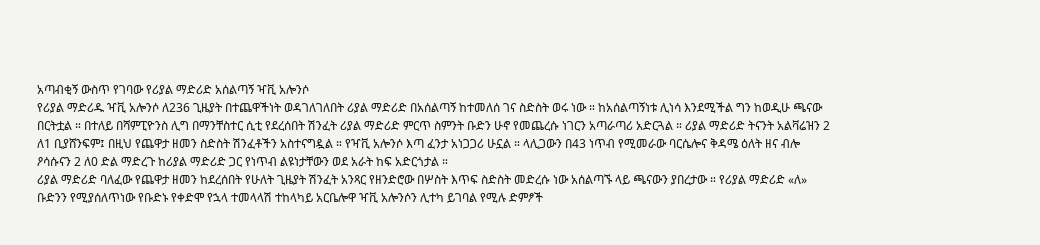አጣብቂኝ ውስጥ የገባው የሪያል ማድሪድ አሰልጣኝ ዣቪ አሎንሶ
የሪያል ማድሪዱ ዣቪ አሎንሶ ለ236 ጊዜያት በተጨዋችነት ወዳገለገለበት ሪያል ማድሪድ በአሰልጣኝ ከተመለሰ ገና ስድስት ወሩ ነው ። ከአሰልጣኝነቱ ሊነሳ እንደሚችል ግን ከወዲሁ ጫናው በርትቷል ። በተለይ በሻምፒዮንስ ሊግ በማንቸስተር ሲቲ የደረሰበት ሽንፈት ሪያል ማድሪድ ምርጥ ስምንት ቡድን ሁኖ የመጨረሱ ነገርን አጣራጣሪ አድርጓል ። ሪያል ማድሪድ ትናንት አልቫሬዝን 2 ለ1 ቢያሸንፍም፤ በዚህ የጨዋታ ዘመን ስድስት ሽንፈቶችን አስተናግዷል ። የዣቪ አሎንሶ እጣ ፈንታ አነጋጋሪ ሁኗል ። ላሊጋውን በ43 ነጥብ የሚመራው ባርሴሎና ቅዳሜ ዕለት ዘና ብሎ ዖሳሱናን 2 ለ0 ድል ማድረጉ ከሪያል ማድሪድ ጋር የነጥብ ልዩነታቸውን ወደ አራት ከፍ አድርጎታል ።
ሪያል ማድሪድ ባለፈው የጨዋታ ዘመን ከደረሰበት የሁለት ጊዜያት ሽንፈት አንጻር የዘንድሮው በሦስት እጥፍ ስድስት መድረሱ ነው አሰልጣኙ ላይ ጫናውን ያበረታው ። የሪያል ማድሪድ «ለ» ቡድንን የሚያሰለጥነው የቡድኑ የቀድሞ የኋላ ተመላላሽ ተከላካይ አርቤሎዋ ዣቪ አሎንሶን ሊተካ ይገባል የሚሉ ድምፆች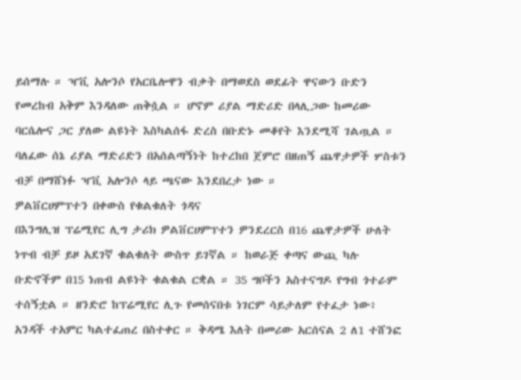ይሰማሉ ። ዣቪ አሎንሶ የአርቤሎዋን ብቃት በማወደስ ወደፊት ዋናውን ቡድን የመረከብ አቅም እንዳለው ጠቅሷል ። ሆኖም ሪያል ማድሪድ በላሊጋው ከመሪው ባርሴሎና ጋር ያለው ልዩነት እስካልሰፋ ድረስ በቡድኑ መቆየት እንደሚሻ ገልጧል ። ባለፈው ሰኔ ሪያል ማድሪድን በአሰልጣኝነት ከተረከበ ጀምሮ በዘጠኝ ጨዋታዎች ሦስቱን ብቻ በማሸነፉ ዣቪ አሎንሶ ላይ ጫናው እንደበረታ ነው ።
ዎልቨርሀምፕተን በቀውስ የቁልቁለት ጎዳና
በእንግሊዝ ፕሬሚየር ሊግ ታሪክ ዎልቨርሀምፕተን ዎንደረርስ በ16 ጨዋታዎች ሁለት ነጥብ ብቻ ይዞ አደገኛ ቁልቁለት ውስጥ ይገኛል ። ከወራጅ ቀጣና ውጪ ካሉ ቡድኖችም በ15 ነጠብ ልዩነት ቁልቁል ርቋል ። 35 ግቦችን አስተናግዶ የግብ ጎተራም ተሰኝቷል ። ዘንድሮ ከፕሬሚየር ሊጉ የመሰናበቱ ነገርም ሳይታለም የተፈታ ነው፥ አንዳች ተአምር ካልተፈጠረ በስተቀር ። ቅዳሜ እለት በመሪው አርሰናል 2 ለ1 ተሸንፎ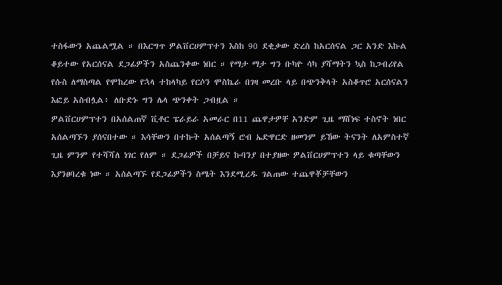ተስፋውን አጨልሟል ። በእርግጥ ዎልቨርሀምፕተን እስከ 90 ደቂቃው ድረስ ከአርሰናል ጋር አንድ እኩል ቆይተው የአርሰናል ደጋፊዎችን አስጨንቀው ነበር ። የማታ ማታ ግን ቡካዮ ሳካ ያሻማትን ኳስ ከጋብሪየል የሱስ ለማስጣል የሞከረው የኋላ ተከላካይ የርሶን ሞስኬራ በገዛ መረቡ ላይ በጭንቅላት አስቆጥሮ አርሰናልን እፎይ አስብሏል፥ ለቡድኑ ግን ሌላ ጭንቀት ጋብዟል ።
ዎልቨርሀምፕተን በአሰልጠኛ ቪቶር ፔራይራ አመራር በ11 ጨዋታዎቸ አንድም ጊዜ ማሸነፍ ተስኖት ነበር አሰልጣኙን ያሰናበተው ። እሳቸውን በተኩት አሰልጣኝ ሮብ ኤድዋርድ ዘመንም ይኸው ትናንት ለአምስተኛ ጊዜ ምንም የተሻሻለ ነገር የለም ። ደጋፊዎች በቻይና ኩባንያ በተያዘው ዎልቨርሀምፕተን ላይ ቁጣቸውን እያንፀባረቁ ነው ። አሰልጣኙ የደጋፊዎችን ስሜት እንደሚረዱ ገልጠው ተጨዋቾቻቸውን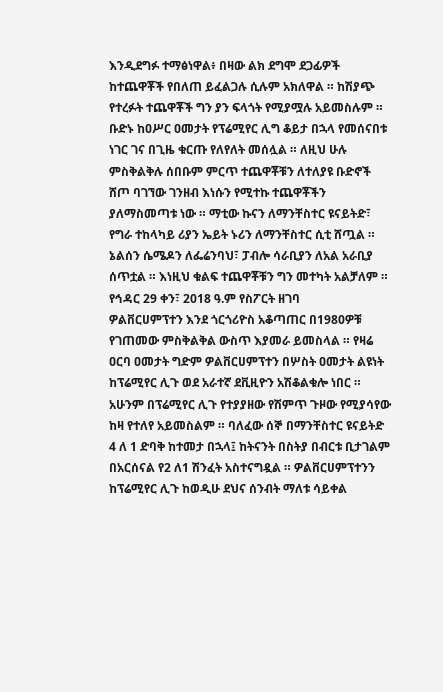እንዲደግፉ ተማፅነዋል፥ በዛው ልክ ደግሞ ደጋፊዎች ከተጨዋቾች የበለጠ ይፈልጋሉ ሲሉም አክለዋል ። ከሽያጭ የተረፉት ተጨዋቾች ግን ያን ፍላጎት የሚያሟሉ አይመስሉም ።
ቡድኑ ከዐሥር ዐመታት የፕሬሚየር ሊግ ቆይታ በኋላ የመሰናበቱ ነገር ገና በጊዜ ቁርጡ የለየለት መሰሏል ። ለዚህ ሁሉ ምስቅልቅሉ ሰበቡም ምርጥ ተጨዋቾቹን ለተለያዩ ቡድኖች ሸጦ ባገኘው ገንዘብ እነሱን የሚተኩ ተጨዋቾችን ያለማስመጣቱ ነው ። ማቲው ኩናን ለማንቸስተር ዩናይትድ፣ የግራ ተከላካይ ሪያን ኤይት ኑሪን ለማንቸስተር ሲቲ ሸጧል ። ኔልሰን ሴሜዶን ለፌሬንባህ፣ ፓብሎ ሳራቢያን ለአል አራቢያ ሰጥቷል ። እነዚህ ቁልፍ ተጨዋቾቹን ግን መተካት አልቻለም ። የኅዳር 29 ቀን፣ 2018 ዓ.ም የስፖርት ዘገባ
ዎልቨርሀምፕተን እንደ ጎርጎሪዮስ አቆጣጠር በ1980ዎቹ የገጠመው ምስቅልቅል ውስጥ እያመራ ይመስላል ። የዛሬ ዐርባ ዐመታት ግድም ዎልቨርሀምፕተን በሦስት ዐመታት ልዩነት ከፕሬሚየር ሊጉ ወደ አራተኛ ደቪዚዮን አሽቆልቁሎ ነበር ። አሁንም በፕሬሚየር ሊጉ የተያያዘው የሽምጥ ጉዞው የሚያሳየው ከዛ የተለየ አይመስልም ። ባለፈው ሰኞ በማንቸስተር ዩናይትድ 4 ለ 1 ድባቅ ከተመታ በኋላ፤ ከትናንት በስትያ በብርቱ ቢታገልም በአርሰናል የ2 ለ1 ሽንፈት አስተናግዷል ። ዎልቨርሀምፕተንን ከፕሬሚየር ሊጉ ከወዲሁ ደህና ሰንብት ማለቱ ሳይቀል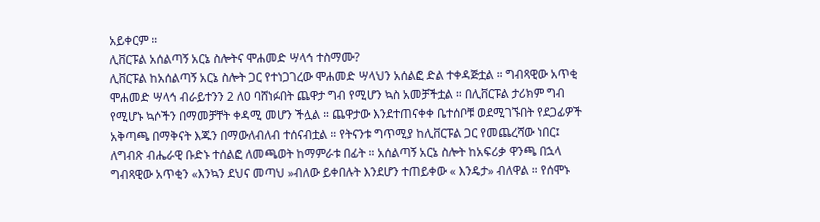አይቀርም ።
ሊቨርፑል አሰልጣኝ አርኔ ስሎትና ሞሐመድ ሣላኅ ተስማሙ?
ሊቨርፑል ከአሰልጣኝ አርኔ ስሎት ጋር የተነጋገረው ሞሐመድ ሣላህን አሰልፎ ድል ተቀዳጅቷል ። ግብጻዊው አጥቂ ሞሐመድ ሣላኅ ብራይተንን 2 ለ0 ባሸነፉበት ጨዋታ ግብ የሚሆን ኳስ አመቻችቷል ። በሊቨርፑል ታሪክም ግብ የሚሆኑ ኳሶችን በማመቻቸት ቀዳሚ መሆን ችሏል ። ጨዋታው እንደተጠናቀቀ ቤተሰቦቹ ወደሚገኙበት የደጋፊዎች አቅጣጫ በማቅናት እጁን በማውለብለብ ተሰናብቷል ። የትናንቱ ግጥሚያ ከሊቨርፑል ጋር የመጨረሻው ነበር፤ ለግብጽ ብሔራዊ ቡድኑ ተሰልፎ ለመጫወት ከማምራቱ በፊት ። አሰልጣኝ አርኔ ስሎት ከአፍሪቃ ዋንጫ በኋላ ግብጻዊው አጥቂን «እንኳን ደህና መጣህ »ብለው ይቀበሉት እንደሆን ተጠይቀው « እንዴታ» ብለዋል ። የሰሞኑ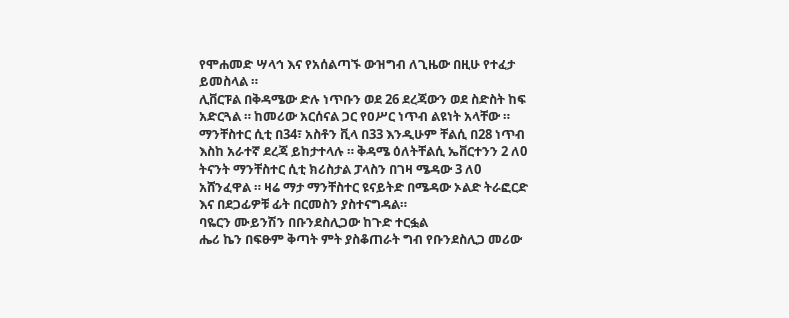የሞሐመድ ሣላኅ እና የአሰልጣኙ ውዝግብ ለጊዜው በዚሁ የተፈታ ይመስላል ።
ሊቨርፑል በቅዳሜው ድሉ ነጥቡን ወደ 26 ደረጃውን ወደ ስድስት ከፍ አድርጓል ። ከመሪው አርሰናል ጋር የዐሥር ነጥብ ልዩነት አላቸው ። ማንቸስተር ሲቲ በ34፣ አስቶን ቪላ በ33 እንዲሁም ቸልሲ በ28 ነጥብ እስከ አራተኛ ደረጃ ይከታተላሉ ። ቅዳሜ ዕለትቸልሲ ኤቨርተንን 2 ለ0 ትናንት ማንቸስተር ሲቲ ክሪስታል ፓላስን በገዛ ሜዳው 3 ለ0 አሸንፈዋል ። ዛሬ ማታ ማንቸስተር ዩናይትድ በሜዳው ኦልድ ትራፎርድ እና በደጋፊዎቹ ፊት በርመስን ያስተናግዳል።
ባዬርን ሙይንሽን በቡንደስሊጋው ከጉድ ተርፏል
ሔሪ ኬን በፍፁም ቅጣት ምት ያስቆጠራት ግብ የቡንደስሊጋ መሪው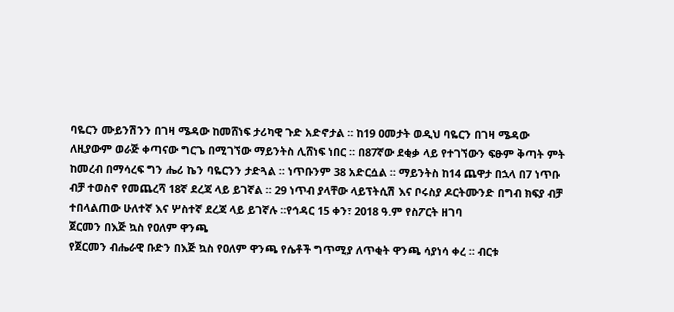ባዬርን ሙይንሽንን በገዛ ሜዳው ከመሸነፍ ታሪካዊ ጉድ አድኖታል ። ከ19 ዐመታት ወዲህ ባዬርን በገዛ ሜዳው ለዚያውም ወራጅ ቀጣናው ግርጌ በሚገኘው ማይንትስ ሊሸነፍ ነበር ። በ87ኛው ደቂቃ ላይ የተገኘውን ፍፁም ቅጣት ምት ከመረብ በማሳረፍ ግን ሔሪ ኬን ባዬርንን ታድጓል ። ነጥቡንም 38 አድርሷል ። ማይንትስ ከ14 ጨዋታ በኋላ በ7 ነጥቡ ብቻ ተወስኖ የመጨረሻ 18ኛ ደረጃ ላይ ይገኛል ። 29 ነጥብ ያላቸው ላይፕትሲሽ እና ቦሩስያ ዶርትሙንድ በግብ ክፍያ ብቻ ተበላልጠው ሁለተኛ እና ሦስተኛ ደረጃ ላይ ይገኛሉ ።የኅዳር 15 ቀን፣ 2018 ዓ.ም የስፖርት ዘገባ
ጀርመን በእጅ ኳስ የዐለም ዋንጫ
የጀርመን ብሔራዊ ቡድን በእጅ ኳስ የዐለም ዋንጫ የሴቶች ግጥሚያ ለጥቂት ዋንጫ ሳያነሳ ቀረ ። ብርቱ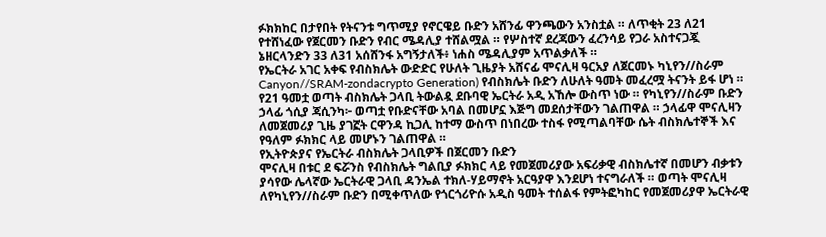ፉክክከር በታየበት የትናንቱ ግጥሚያ የኖርዌይ ቡድን አሸንፊ ዋንጫውን አንስቷል ። ለጥቂት 23 ለ21 የተሸነፈው የጀርመን ቡድን የብር ሜዳሊያ ተሸልሟል ። የሦስተኛ ደረጃውን ፈረንሳይ የጋራ አስተናጋጇ ኔዘርላንድን 33 ለ31 አሰሸንፋ አግኝታለች፥ ነሐስ ሜዳሊያም አጥልቃለች ።
የኤርትራ አገር አቀፍ የብስክሌት ውድድር የሁለት ጊዜያት አሸናፊ ሞናሊዛ ዓርአያ ለጀርመኑ ካኒየን//ስራም Canyon//SRAM-zondacrypto Generation) የብስክሌት ቡድን ለሁለት ዓመት መፈረሟ ትናንት ይፋ ሆነ ። የ21 ዓመቷ ወጣት ብስክሌት ጋላቢ ትውልዷ ደቡባዊ ኤርትራ አዲ አኸሎ ውስጥ ነው ። የካኒየን//ስራም ቡድን ኃላፊ ጎሲያ ጃሲንካ፦ ወጣቷ የቡድናቸው አባል በመሆኗ እጅግ መደሰታቸውን ገልጠዋል ። ኃላፊዋ ሞናሊዛን ለመጀመሪያ ጊዜ ያገኟት ርዋንዳ ኪጋሊ ከተማ ውስጥ በነበረው ተስፋ የሚጣልባቸው ሴት ብስክሌተኞች እና የዓለም ፉክክር ላይ መሆኑን ገልጠዋል ።
የኢትዮጵያና የኤርትራ ብስክሌት ጋላቢዎች በጀርመን ቡድን
ሞናሊዛ በቱር ደ ፍሯንስ የብስክሌት ግልቢያ ፉክክር ላይ የመጀመሪያው አፍሪቃዊ ብስክሌተኛ በመሆን ብቃቱን ያሳየው ሌላኛው ኤርትራዊ ጋላቢ ዳንኤል ተክለ-ሃይማኖት አርዓያዋ እንደሆነ ተናግራለች ። ወጣት ሞናሊዛ ለየካኒየን//ስራም ቡድን በሚቀጥለው የጎርጎሪዮሱ አዲስ ዓመት ተሰልፋ የምትፎካከር የመጀመሪያዋ ኤርትራዊ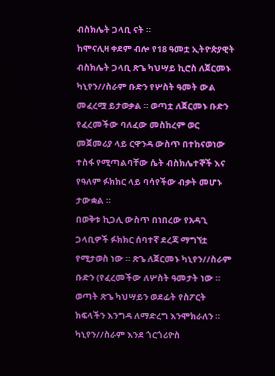ብስክሌት ጋላቢ ናት ።
ከሞናሊዛ ቀደም ብሎ የ18 ዓመቷ ኢትዮጵያዊት ብስክሌት ጋላቢ ጽጌ ካህሣይ ኪሮስ ለጀርመኑ ካኒየን//ስራም ቡድን የሦስት ዓመት ውል መፈረሟ ይታወቃል ። ወጣቷ ለጀርመኑ ቡድን የፈረመችው ባለፈው መስከረም ወር መጀመሪያ ላይ ርዋንዳ ውስጥ በተከናወነው ተስፋ የሚጣልባቸው ሴት ብስክሌተኞች እና የዓለም ፉክክር ላይ ባሳየችው ብቃት መሆኑ ታውቋል ።
በወቅቱ ኪጋሊ ውስጥ በነበረው የአዳጊ ጋላቢዎች ፉክክር ሰባተኛ ደረጃ ማግኘቷ የሚታወስ ነው ። ጽጌ ለጀርመኑ ካኒየን//ስራም ቡድን (የፈረመችው ለሦስት ዓመታት ነው ። ወጣት ጽጌ ካህሣይን ወደፊት የስፖርት ክፍላችን እንግዳ ለማድረግ እንሞክራለን ። ካኒየን//ስራም እንደ ጎርጎሪዮስ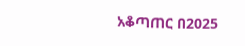አቆጣጠር በ2025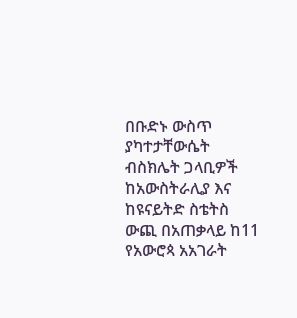በቡድኑ ውስጥ ያካተታቸውሴት ብስክሌት ጋላቢዎች ከአውስትራሊያ እና ከዩናይትድ ስቴትስ ውጪ በአጠቃላይ ከ11 የአውሮጳ አአገራት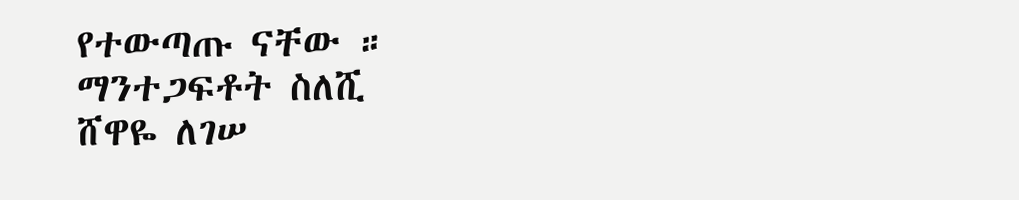የተውጣጡ ናቸው ።
ማንተጋፍቶት ስለሺ
ሸዋዬ ለገሠ